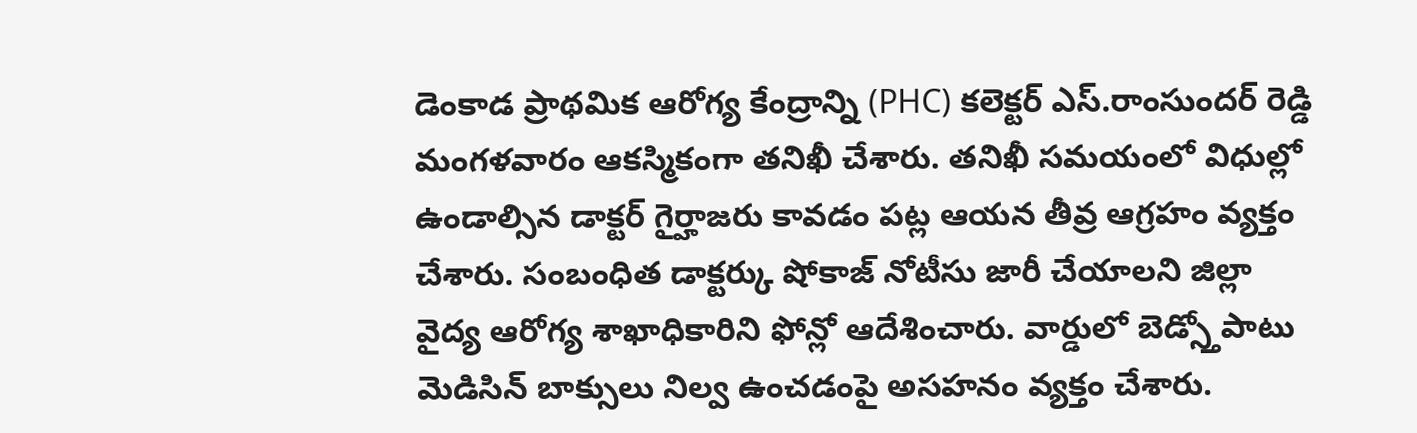డెంకాడ ప్రాథమిక ఆరోగ్య కేంద్రాన్ని (PHC) కలెక్టర్ ఎస్.రాంసుందర్ రెడ్డి మంగళవారం ఆకస్మికంగా తనిఖీ చేశారు. తనిఖీ సమయంలో విధుల్లో ఉండాల్సిన డాక్టర్ గైర్హాజరు కావడం పట్ల ఆయన తీవ్ర ఆగ్రహం వ్యక్తం చేశారు. సంబంధిత డాక్టర్కు షోకాజ్ నోటీసు జారీ చేయాలని జిల్లా వైద్య ఆరోగ్య శాఖాధికారిని ఫోన్లో ఆదేశించారు. వార్డులో బెడ్స్తోపాటు మెడిసిన్ బాక్సులు నిల్వ ఉంచడంపై అసహనం వ్యక్తం చేశారు.